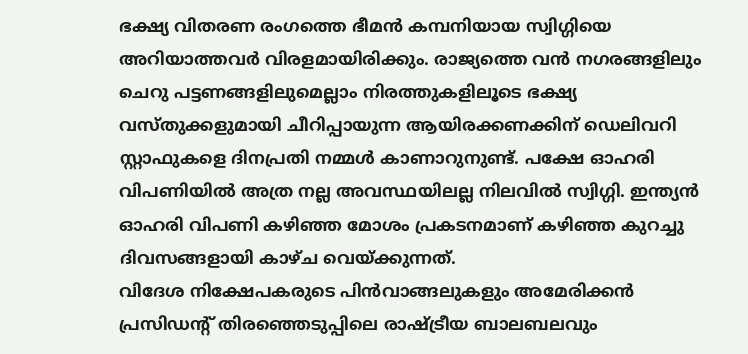ഭക്ഷ്യ വിതരണ രംഗത്തെ ഭീമൻ കമ്പനിയായ സ്വിഗ്ഗിയെ അറിയാത്തവർ വിരളമായിരിക്കും. രാജ്യത്തെ വൻ നഗരങ്ങളിലും ചെറു പട്ടണങ്ങളിലുമെല്ലാം നിരത്തുകളിലൂടെ ഭക്ഷ്യ വസ്തുക്കളുമായി ചീറിപ്പായുന്ന ആയിരക്കണക്കിന് ഡെലിവറി സ്റ്റാഫുകളെ ദിനപ്രതി നമ്മൾ കാണാറുനുണ്ട്. പക്ഷേ ഓഹരി വിപണിയിൽ അത്ര നല്ല അവസ്ഥയിലല്ല നിലവിൽ സ്വിഗ്ഗി. ഇന്ത്യൻ ഓഹരി വിപണി കഴിഞ്ഞ മോശം പ്രകടനമാണ് കഴിഞ്ഞ കുറച്ചു ദിവസങ്ങളായി കാഴ്ച വെയ്ക്കുന്നത്.
വിദേശ നിക്ഷേപകരുടെ പിൻവാങ്ങലുകളും അമേരിക്കൻ പ്രസിഡന്റ് തിരഞ്ഞെടുപ്പിലെ രാഷ്ട്രീയ ബാലബലവും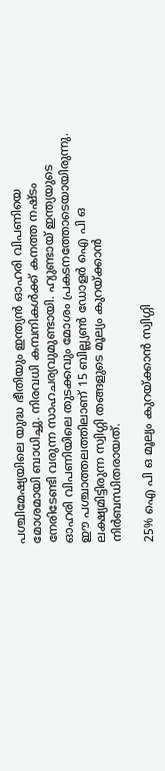പശ്ചിമേഷ്യയിലെ യുദ്ധ ഭീതിയും ഇന്ത്യൻ ഓഹരി വിപണിയെ മോശമായി ബാധിച്ചു. നിരവധി കമ്പനികൾക്ക് കനത്ത നഷ്ടം നേരിടേണ്ടി വരുന്ന സാഹചര്യവുമുണ്ടായി. ഹ്യുണ്ടായ് ഇന്ത്യയുടെ ഓഹരി വിപണിയിലെ തുടക്കവും മോശം പ്രകടനത്തോടെയായിരുന്നു. ഈ പശ്ചാത്തലത്തിലാണ് 15 ബില്ല്യൺ ഡോളർ ഐ പി ഒ ലക്ഷ്യമിട്ടിരുന്ന സ്വിഗ്ഗി തങ്ങളുടെ മൂല്യം കുറയ്ക്കാൻ നിർബന്ധിതരായത്.

25% ഐ പി ഒ മൂല്യം കുറയ്ക്കാൻ സ്വിഗ്ഗി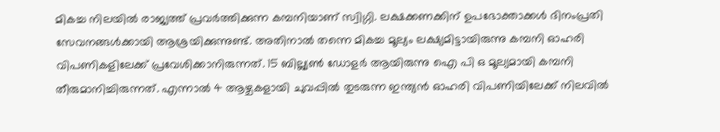മികച്ച നിലയിൽ രാജ്യത്ത് പ്രവർത്തിക്കുന്ന കമ്പനിയാണ് സ്വിഗ്ഗി. ലക്ഷക്കണക്കിന് ഉപഭോക്താക്കൾ ദിനംപ്രതി സേവനങ്ങൾക്കായി ആശ്രയിക്കുന്നുണ്ട്. അതിനാൽ തന്നെ മികച്ച മൂല്യം ലക്ഷ്യമിട്ടായിരുന്നു കമ്പനി ഓഹരി വിപണികളിലേക്ക് പ്രവേശിക്കാനിരുന്നത്. 15 ബില്ല്യൺ ഡോളർ ആയിരുന്നു ഐ പി ഒ മൂല്യമായി കമ്പനി തീരുമാനിച്ചിരുന്നത്. എന്നാൽ 4 ആഴ്ചകളായി ചുവപ്പിൽ തുടരുന്ന ഇന്ത്യൻ ഓഹരി വിപണിയിലേക്ക് നിലവിൽ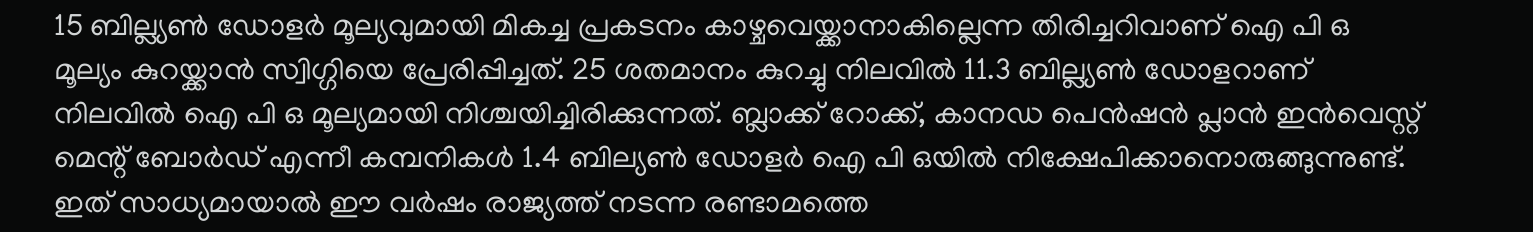15 ബില്ല്യൺ ഡോളർ മൂല്യവുമായി മികച്ച പ്രകടനം കാഴ്ചവെയ്ക്കാനാകില്ലെന്ന തിരിച്ചറിവാണ് ഐ പി ഒ മൂല്യം കുറയ്ക്കാൻ സ്വിഗ്ഗിയെ പ്രേരിപ്പിച്ചത്. 25 ശതമാനം കുറച്ചു നിലവിൽ 11.3 ബില്ല്യൺ ഡോളറാണ് നിലവിൽ ഐ പി ഒ മൂല്യമായി നിശ്ചയിച്ചിരിക്കുന്നത്. ബ്ലാക്ക് റോക്ക്, കാനഡ പെൻഷൻ പ്ലാൻ ഇൻവെസ്റ്റ് മെന്റ് ബോർഡ് എന്നീ കമ്പനികൾ 1.4 ബില്യൺ ഡോളർ ഐ പി ഒയിൽ നിക്ഷേപിക്കാനൊരുങ്ങുന്നുണ്ട്. ഇത് സാധ്യമായാൽ ഈ വർഷം രാജ്യത്ത് നടന്ന രണ്ടാമത്തെ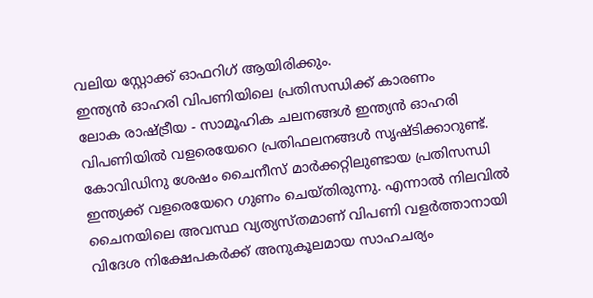വലിയ സ്റ്റോക്ക് ഓഫറിഗ് ആയിരിക്കും.
ഇന്ത്യൻ ഓഹരി വിപണിയിലെ പ്രതിസന്ധിക്ക് കാരണം
ലോക രാഷ്ട്രീയ - സാമൂഹിക ചലനങ്ങൾ ഇന്ത്യൻ ഓഹരി വിപണിയിൽ വളരെയേറെ പ്രതിഫലനങ്ങൾ സൃഷ്ടിക്കാറുണ്ട്. കോവിഡിനു ശേഷം ചൈനീസ് മാർക്കറ്റിലുണ്ടായ പ്രതിസന്ധി ഇന്ത്യക്ക് വളരെയേറെ ഗുണം ചെയ്തിരുന്നു. എന്നാൽ നിലവിൽ ചൈനയിലെ അവസ്ഥ വ്യത്യസ്തമാണ് വിപണി വളർത്താനായി വിദേശ നിക്ഷേപകർക്ക് അനുകൂലമായ സാഹചര്യം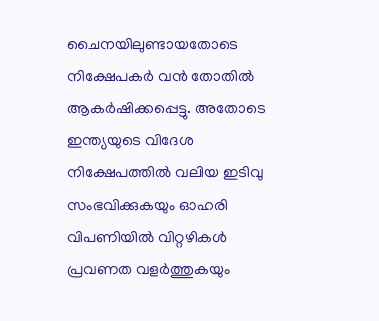ചൈനയിലുണ്ടായതോടെ നിക്ഷേപകർ വൻ തോതിൽ ആകർഷിക്കപ്പെട്ടു. അതോടെ ഇന്ത്യയുടെ വിദേശ നിക്ഷേപത്തിൽ വലിയ ഇടിവു സംഭവിക്കുകയും ഓഹരി വിപണിയിൽ വിറ്റഴികൾ പ്രവണത വളർത്തുകയും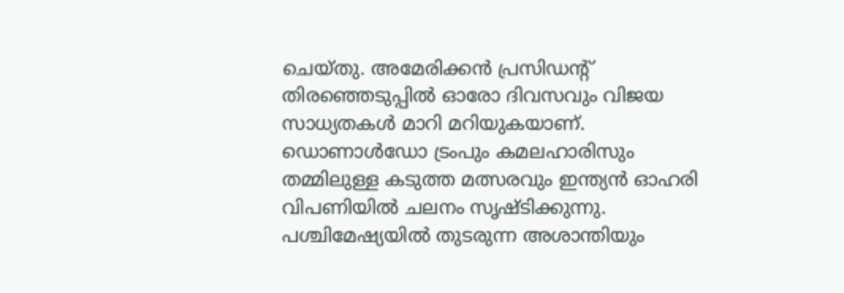ചെയ്തു. അമേരിക്കൻ പ്രസിഡന്റ് തിരഞ്ഞെടുപ്പിൽ ഓരോ ദിവസവും വിജയ സാധ്യതകൾ മാറി മറിയുകയാണ്. ഡൊണാൾഡോ ട്രംപും കമലഹാരിസും തമ്മിലുള്ള കടുത്ത മത്സരവും ഇന്ത്യൻ ഓഹരി വിപണിയിൽ ചലനം സൃഷ്ടിക്കുന്നു. പശ്ചിമേഷ്യയിൽ തുടരുന്ന അശാന്തിയും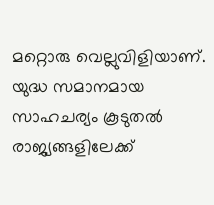മറ്റൊരു വെല്ലുവിളിയാണ്. യുദ്ധ സമാനമായ സാഹചര്യം കൂടുതൽ രാജ്യങ്ങളിലേക്ക്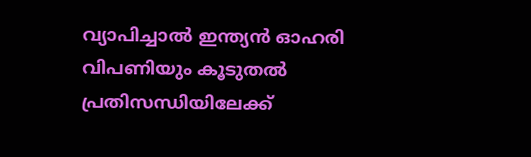വ്യാപിച്ചാൽ ഇന്ത്യൻ ഓഹരി വിപണിയും കൂടുതൽ പ്രതിസന്ധിയിലേക്ക്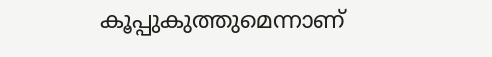കൂപ്പുകുത്തുമെന്നാണ്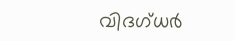വിദഗ്ധർ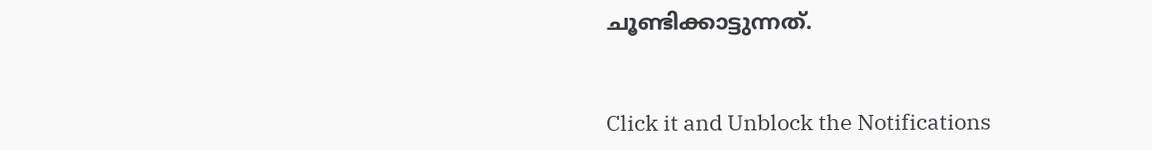ചൂണ്ടിക്കാട്ടുന്നത്.


Click it and Unblock the Notifications